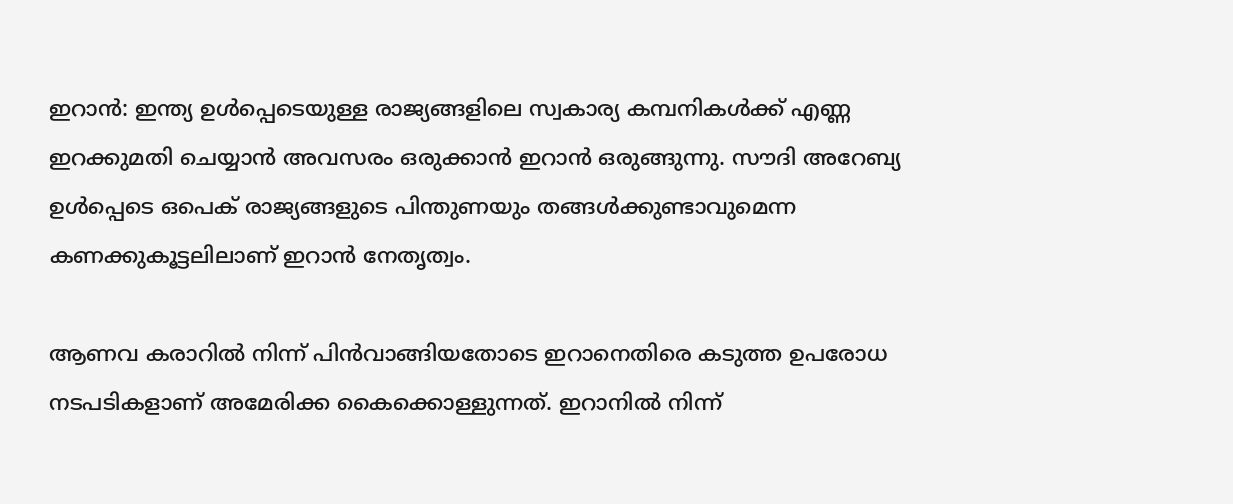ഇറാന്‍: ഇന്ത്യ ഉള്‍പ്പെടെയുള്ള രാജ്യങ്ങളിലെ സ്വകാര്യ കമ്പനികള്‍ക്ക് എണ്ണ ഇറക്കുമതി ചെയ്യാന്‍ അവസരം ഒരുക്കാന്‍ ഇറാന്‍ ഒരുങ്ങുന്നു. സൗദി അറേബ്യ ഉള്‍പ്പെടെ ഒപെക് രാജ്യങ്ങളുടെ പിന്തുണയും തങ്ങള്‍ക്കുണ്ടാവുമെന്ന കണക്കുകൂട്ടലിലാണ് ഇറാന്‍ നേതൃത്വം.

ആണവ കരാറില്‍ നിന്ന് പിന്‍വാങ്ങിയതോടെ ഇറാനെതിരെ കടുത്ത ഉപരോധ നടപടികളാണ് അമേരിക്ക കൈക്കൊള്ളുന്നത്. ഇറാനില്‍ നിന്ന്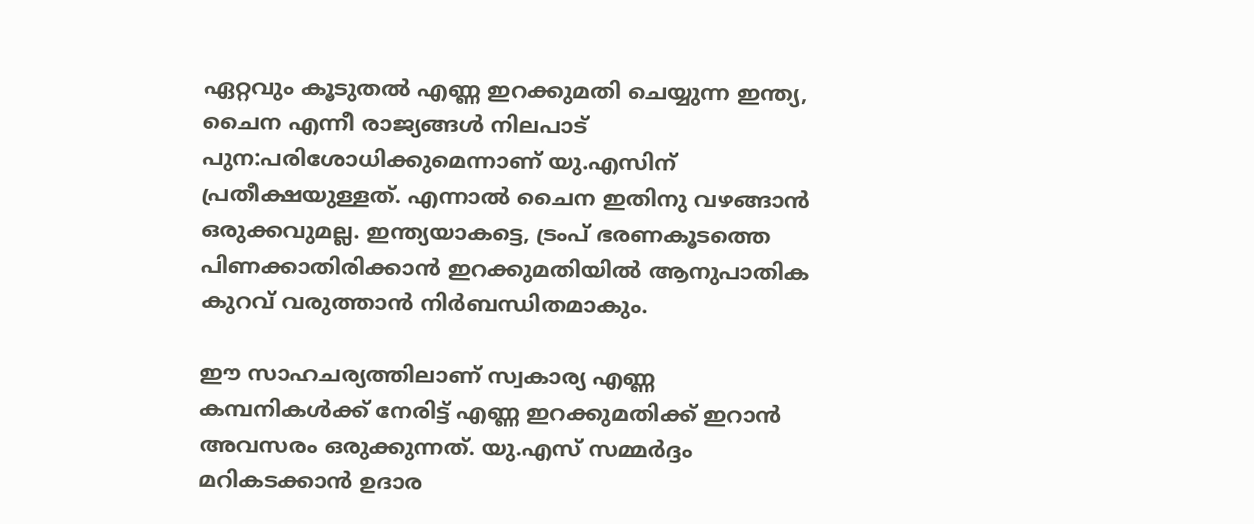ഏറ്റവും കൂടുതല്‍ എണ്ണ ഇറക്കുമതി ചെയ്യുന്ന ഇന്ത്യ, ചൈന എന്നീ രാജ്യങ്ങള്‍ നിലപാട് പുന:പരിശോധിക്കുമെന്നാണ് യു.എസിന് പ്രതീക്ഷയുള്ളത്. എന്നാല്‍ ചൈന ഇതിനു വഴങ്ങാന്‍ ഒരുക്കവുമല്ല. ഇന്ത്യയാകട്ടെ, ട്രംപ് ഭരണകൂടത്തെ പിണക്കാതിരിക്കാന്‍ ഇറക്കുമതിയില്‍ ആനുപാതിക കുറവ് വരുത്താന്‍ നിര്‍ബന്ധിതമാകും.

ഈ സാഹചര്യത്തിലാണ് സ്വകാര്യ എണ്ണ കമ്പനികള്‍ക്ക് നേരിട്ട് എണ്ണ ഇറക്കുമതിക്ക് ഇറാന്‍ അവസരം ഒരുക്കുന്നത്. യു.എസ് സമ്മര്‍ദ്ദം മറികടക്കാന്‍ ഉദാര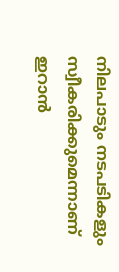നിലപാടും നടപടികളും സ്വീകരിക്കുമെന്നാണ് ഇറാന്‍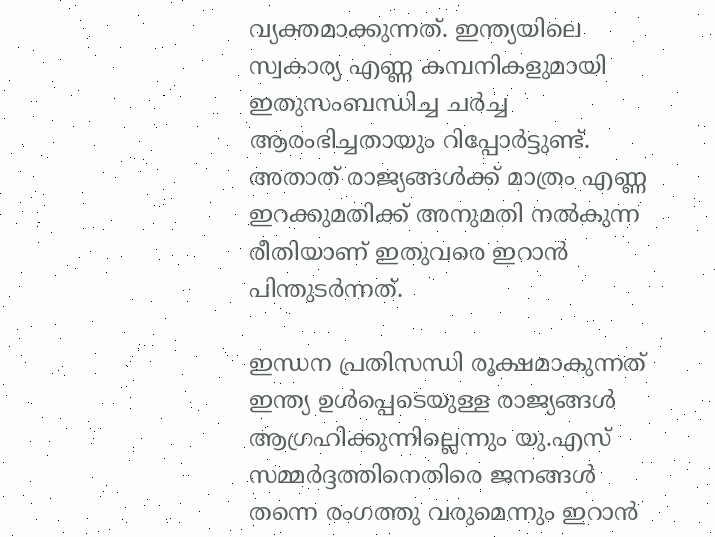വ്യക്തമാക്കുന്നത്. ഇന്ത്യയിലെ സ്വകാര്യ എണ്ണ കമ്പനികളുമായി ഇതുസംബന്ധിച്ച ചര്‍ച്ച ആരംഭിച്ചതായും റിപ്പോര്‍ട്ടുണ്ട്. അതാത് രാജ്യങ്ങള്‍ക്ക് മാത്രം എണ്ണ ഇറക്കുമതിക്ക് അനുമതി നല്‍കുന്ന രീതിയാണ് ഇതുവരെ ഇറാന്‍ പിന്തുടര്‍ന്നത്.

ഇന്ധന പ്രതിസന്ധി രൂക്ഷമാകുന്നത് ഇന്ത്യ ഉള്‍പ്പെടെയുള്ള രാജ്യങ്ങള്‍ ആഗ്രഹിക്കുന്നില്ലെന്നും യു.എസ് സമ്മര്‍ദ്ദത്തിനെതിരെ ജനങ്ങള്‍ തന്നെ രംഗത്തു വരുമെന്നും ഇറാന്‍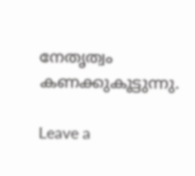നേതൃത്വം കണക്കുകൂട്ടുന്നു.

Leave a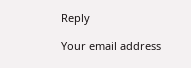Reply

Your email address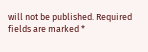will not be published. Required fields are marked *